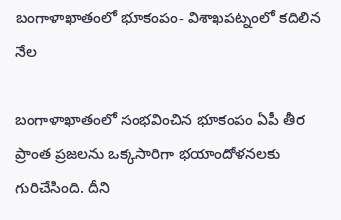బంగాళాఖాతంలో భూకంపం- విశాఖపట్నంలో కదిలిన నేల

బంగాళాఖాతంలో సంభవించిన భూకంపం ఏపీ తీర ప్రాంత ప్రజలను ఒక్కసారిగా భయాందోళనలకు గురిచేసింది. దీని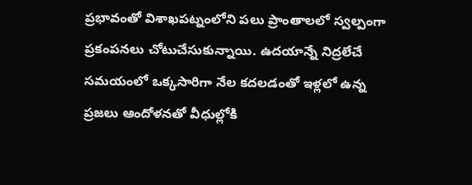ప్రభావంతో విశాఖపట్నంలోని పలు ప్రాంతాలలో స్వల్పంగా ప్రకంపనలు చోటుచేసుకున్నాయి. ఉదయాన్నే నిద్రలేచే సమయంలో ఒక్కసారిగా నేల కదలడంతో ఇళ్లలో ఉన్న ప్రజలు ఆందోళనతో వీధుల్లోకి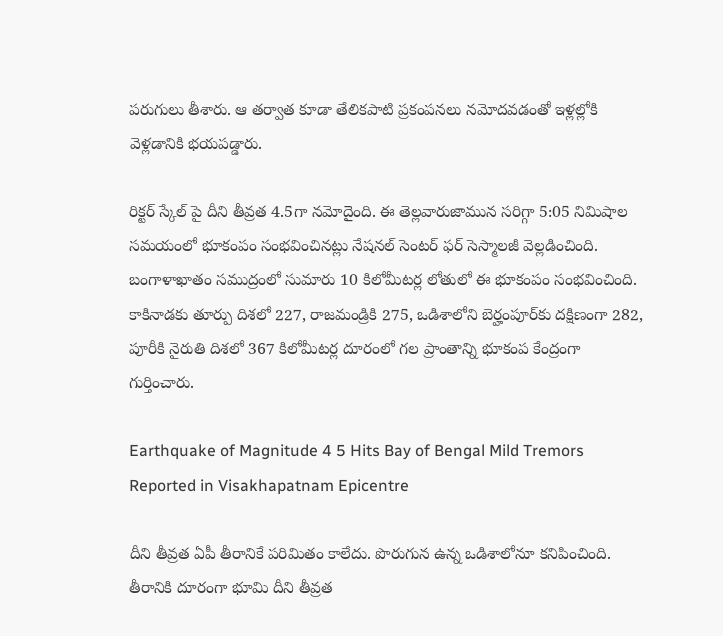పరుగులు తీశారు. ఆ తర్వాత కూడా తేలికపాటి ప్రకంపనలు నమోదవడంతో ఇళ్లల్లోకి వెళ్లడానికి భయపడ్డారు.

రిక్టర్ స్కేల్ పై దీని తీవ్రత 4.5గా నమోదైంది. ఈ తెల్లవారుజామున సరిగ్గా 5:05 నిమిషాల సమయంలో భూకంపం సంభవించినట్లు నేషనల్ సెంటర్ ఫర్ సెస్మాలజీ వెల్లడించింది. బంగాళాఖాతం సముద్రంలో సుమారు 10 కిలోమీటర్ల లోతులో ఈ భూకంపం సంభవించింది. కాకినాడకు తూర్పు దిశలో 227, రాజమండ్రికి 275, ఒడిశాలోని బెర్హంపూర్‌కు దక్షిణంగా 282, పూరీకి నైరుతి దిశలో 367 కిలోమీటర్ల దూరంలో గల ప్రాంతాన్ని భూకంప కేంద్రంగా గుర్తించారు.

Earthquake of Magnitude 4 5 Hits Bay of Bengal Mild Tremors Reported in Visakhapatnam Epicentre

దీని తీవ్రత ఏపీ తీరానికే పరిమితం కాలేదు. పొరుగున ఉన్న ఒడిశాలోనూ కనిపించింది. తీరానికి దూరంగా భూమి దీని తీవ్రత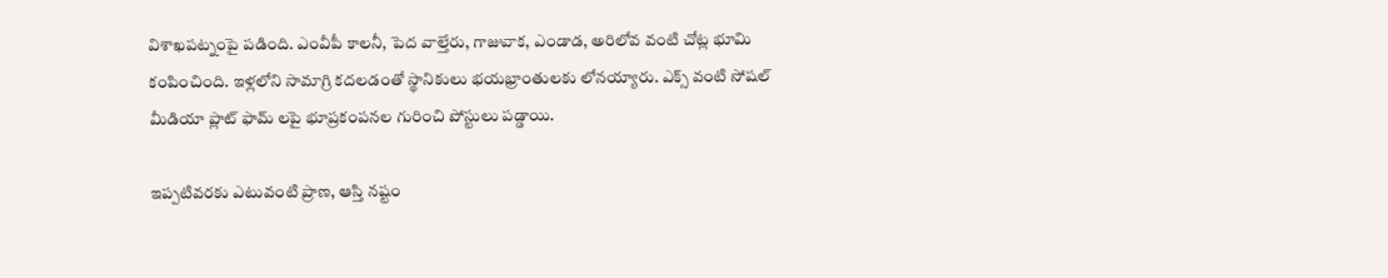విశాఖపట్నంపై పడింది. ఎంవీపీ కాలనీ, పెద వాల్తేరు, గాజువాక, ఎండాడ, అరిలోవ వంటి చోట్ల భూమి కంపించింది. ఇళ్లలోని సామాగ్రి కదలడంతో స్థానికులు భయభ్రాంతులకు లోనయ్యారు. ఎక్స్ వంటి సోషల్ మీడియా ప్లాట్ ఫామ్ లపై భూప్రకంపనల గురించి పోస్టులు పడ్డాయి.

ఇప్పటివరకు ఎటువంటి ప్రాణ, ఆస్తి నష్టం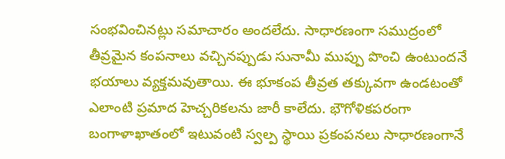సంభవించినట్లు సమాచారం అందలేదు. సాధారణంగా సముద్రంలో తీవ్రమైన కంపనాలు వచ్చినప్పుడు సునామీ ముప్పు పొంచి ఉంటుందనే భయాలు వ్యక్తమవుతాయి. ఈ భూకంప తీవ్రత తక్కువగా ఉండటంతో ఎలాంటి ప్రమాద హెచ్చరికలను జారీ కాలేదు. భౌగోళికపరంగా బంగాళాఖాతంలో ఇటువంటి స్వల్ప స్థాయి ప్రకంపనలు సాధారణంగానే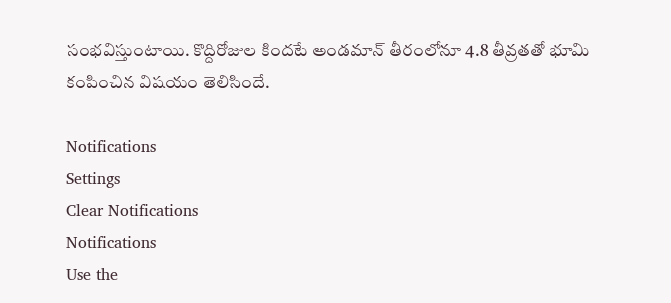సంభవిస్తుంటాయి. కొద్దిరోజుల కిందటే అండమాన్ తీరంలోనూ 4.8 తీవ్రతతో భూమి కంపించిన విషయం తెలిసిందే.

Notifications
Settings
Clear Notifications
Notifications
Use the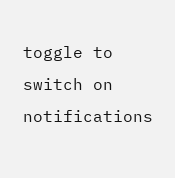toggle to switch on notifications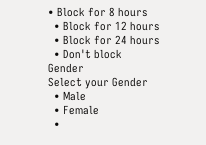• Block for 8 hours
  • Block for 12 hours
  • Block for 24 hours
  • Don't block
Gender
Select your Gender
  • Male
  • Female
  •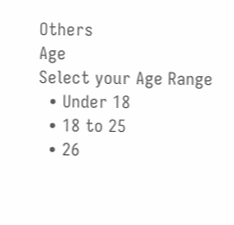Others
Age
Select your Age Range
  • Under 18
  • 18 to 25
  • 26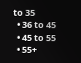to 35
  • 36 to 45
  • 45 to 55
  • 55+